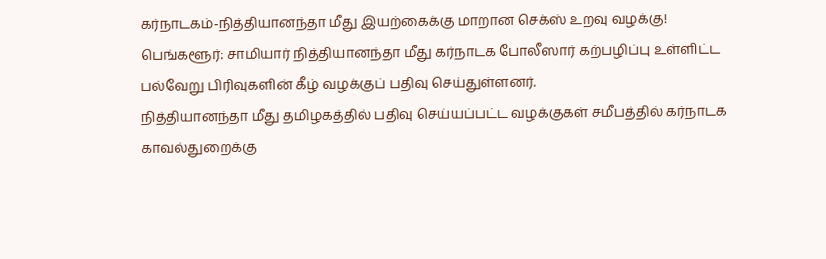கர்நாடகம்-நித்தியானந்தா மீது இயற்கைக்கு மாறான செக்ஸ் உறவு வழக்கு!
பெங்களூர்: சாமியார் நித்தியானந்தா மீது கர்நாடக போலீஸார் கற்பழிப்பு உள்ளிட்ட பல்வேறு பிரிவுகளின் கீழ் வழக்குப் பதிவு செய்துள்ளனர்.
நித்தியானந்தா மீது தமிழகத்தில் பதிவு செய்யப்பட்ட வழக்குகள் சமீபத்தில் கர்நாடக காவல்துறைக்கு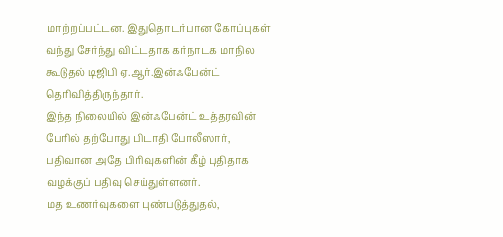மாற்றப்பட்டன. இதுதொடர்பான கோப்புகள் வந்து சேர்ந்து விட்டதாக கர்நாடக மாநில கூடுதல் டிஜிபி ஏ.ஆர்.இன்ஃபேன்ட் தெரிவித்திருந்தார்.
இந்த நிலையில் இன்ஃபேன்ட் உத்தரவின் பேரில் தற்போது பிடாதி போலீஸார், பதிவான அதே பிரிவுகளின் கீழ் புதிதாக வழக்குப் பதிவு செய்துள்ளனர்.
மத உணர்வுகளை புண்படுத்துதல்,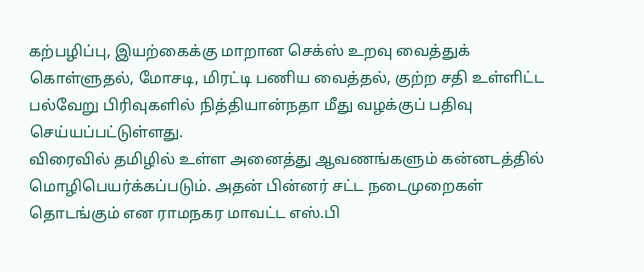கற்பழிப்பு, இயற்கைக்கு மாறான செக்ஸ் உறவு வைத்துக் கொள்ளுதல், மோசடி, மிரட்டி பணிய வைத்தல், குற்ற சதி உள்ளிட்ட பல்வேறு பிரிவுகளில் நித்தியான்நதா மீது வழக்குப் பதிவு செய்யப்பட்டுள்ளது.
விரைவில் தமிழில் உள்ள அனைத்து ஆவணங்களும் கன்னடத்தில் மொழிபெயர்க்கப்படும். அதன் பின்னர் சட்ட நடைமுறைகள் தொடங்கும் என ராமநகர மாவட்ட எஸ்.பி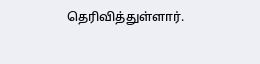தெரிவித்துள்ளார்.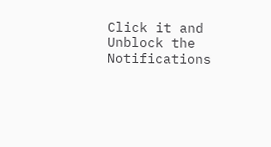Click it and Unblock the Notifications